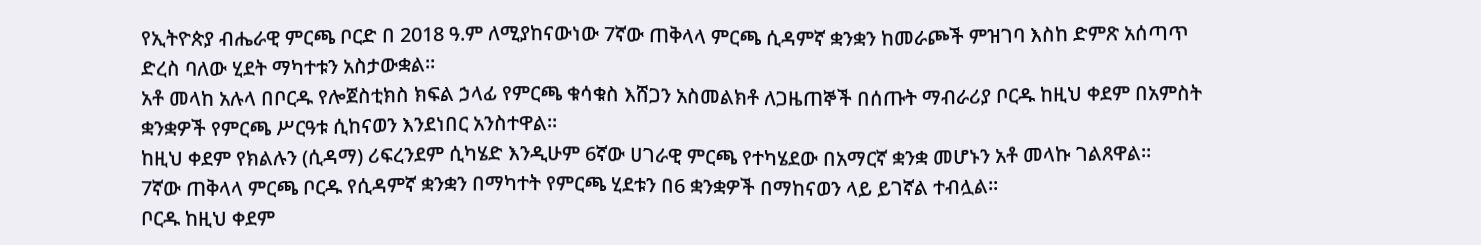የኢትዮጵያ ብሔራዊ ምርጫ ቦርድ በ 2018 ዓ.ም ለሚያከናውነው 7ኛው ጠቅላላ ምርጫ ሲዳምኛ ቋንቋን ከመራጮች ምዝገባ እስከ ድምጽ አሰጣጥ ድረስ ባለው ሂደት ማካተቱን አስታውቋል።
አቶ መላከ አሉላ በቦርዱ የሎጀስቲክስ ክፍል ኃላፊ የምርጫ ቁሳቁስ እሸጋን አስመልክቶ ለጋዜጠኞች በሰጡት ማብራሪያ ቦርዱ ከዚህ ቀደም በአምስት ቋንቋዎች የምርጫ ሥርዓቱ ሲከናወን እንደነበር አንስተዋል።
ከዚህ ቀደም የክልሉን (ሲዳማ) ሪፍረንደም ሲካሄድ እንዲሁም 6ኛው ሀገራዊ ምርጫ የተካሄደው በአማርኛ ቋንቋ መሆኑን አቶ መላኩ ገልጸዋል።
7ኛው ጠቅላላ ምርጫ ቦርዱ የሲዳምኛ ቋንቋን በማካተት የምርጫ ሂደቱን በ6 ቋንቋዎች በማከናወን ላይ ይገኛል ተብሏል።
ቦርዱ ከዚህ ቀደም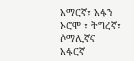አማርኛ፣ አፋን ኦሮሞ ፣ ትግረኛ፣ ሶማሊኛና አፋርኛ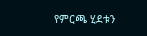የምርጫ ሂደቱን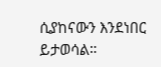ሲያከናውን እንደነበር ይታወሳል።